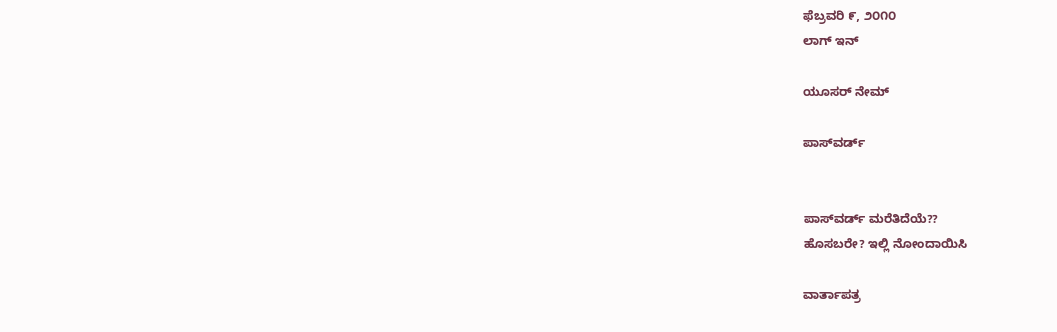ಫೆಬ್ರವರಿ ೯, ೨೦೧೦
ಲಾಗ್ ಇನ್

ಯೂಸರ್ ನೇಮ್

ಪಾಸ್‌ವರ್ಡ್


ಪಾಸ್‌ವರ್ಡ್ ಮರೆತಿದೆಯೆ??
ಹೊಸಬರೇ? ಇಲ್ಲಿ ನೋಂದಾಯಿಸಿ

ವಾರ್ತಾಪತ್ರ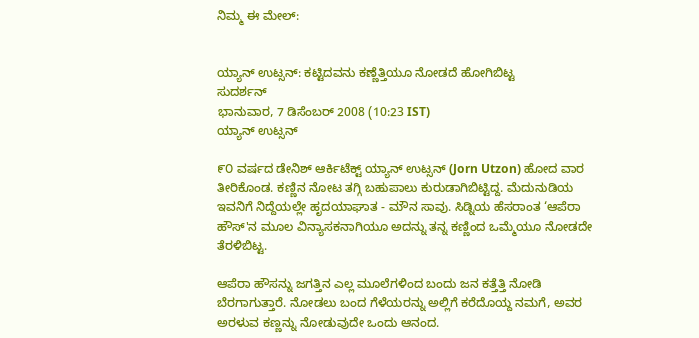ನಿಮ್ಮ ಈ ಮೇಲ್:


ಯ್ಯಾನ್ ಉಟ್ಸನ್: ಕಟ್ಟಿದವನು ಕಣ್ಣೆತ್ತಿಯೂ ನೋಡದೆ ಹೋಗಿಬಿಟ್ಟ
ಸುದರ್ಶನ್
ಭಾನುವಾರ, 7 ಡಿಸೆಂಬರ್ 2008 (10:23 IST)
ಯ್ಯಾನ್ ಉಟ್ಸನ್

೯೦ ವರ್ಷದ ಡೇನಿಶ್ ಆರ್ಕಿಟೆಕ್ಟ್ ಯ್ಯಾನ್ ಉಟ್ಸನ್ (Jorn Utzon) ಹೋದ ವಾರ ತೀರಿಕೊಂಡ. ಕಣ್ಣಿನ ನೋಟ ತಗ್ಗಿ ಬಹುಪಾಲು ಕುರುಡಾಗಿಬಿಟ್ಟಿದ್ದ. ಮೆದುನುಡಿಯ ಇವನಿಗೆ ನಿದ್ದೆಯಲ್ಲೇ ಹೃದಯಾಘಾತ - ಮೌನ ಸಾವು. ಸಿಡ್ನಿಯ ಹೆಸರಾಂತ ‘ಆಪೆರಾ ಹೌಸ್'ನ ಮೂಲ ವಿನ್ಯಾಸಕನಾಗಿಯೂ ಅದನ್ನು ತನ್ನ ಕಣ್ಣಿಂದ ಒಮ್ಮೆಯೂ ನೋಡದೇ ತೆರಳಿಬಿಟ್ಟ.

ಆಪೆರಾ ಹೌಸನ್ನು ಜಗತ್ತಿನ ಎಲ್ಲ ಮೂಲೆಗಳಿಂದ ಬಂದು ಜನ ಕತ್ತೆತ್ತಿ ನೋಡಿ ಬೆರಗಾಗುತ್ತಾರೆ. ನೋಡಲು ಬಂದ ಗೆಳೆಯರನ್ನು ಅಲ್ಲಿಗೆ ಕರೆದೊಯ್ದ ನಮಗೆ, ಅವರ ಅರಳುವ ಕಣ್ಣನ್ನು ನೋಡುವುದೇ ಒಂದು ಆನಂದ.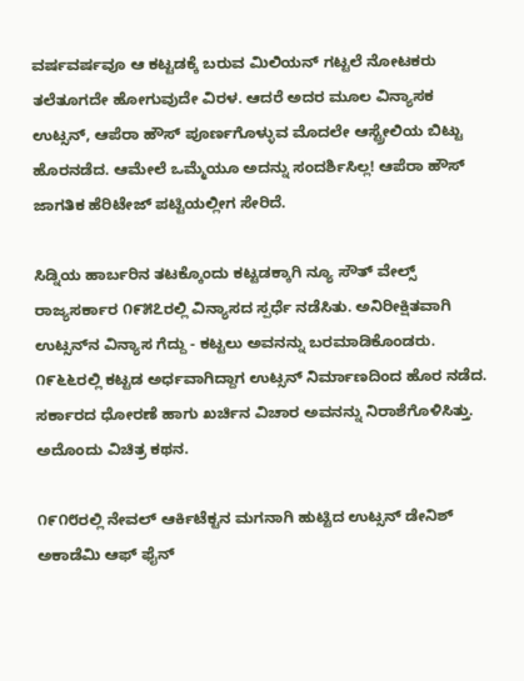ವರ್ಷವರ್ಷವೂ ಆ ಕಟ್ಟಡಕ್ಕೆ ಬರುವ ಮಿಲಿಯನ್ ಗಟ್ಟಲೆ ನೋಟಕರು ತಲೆತೂಗದೇ ಹೋಗುವುದೇ ವಿರಳ. ಆದರೆ ಅದರ ಮೂಲ ವಿನ್ಯಾಸಕ ಉಟ್ಸನ್, ಆಪೆರಾ ಹೌಸ್ ಪೂರ್ಣಗೊಳ್ಳುವ ಮೊದಲೇ ಆಸ್ಟ್ರೇಲಿಯ ಬಿಟ್ಟು ಹೊರನಡೆದ. ಆಮೇಲೆ ಒಮ್ಮೆಯೂ ಅದನ್ನು ಸಂದರ್ಶಿಸಿಲ್ಲ! ಆಪೆರಾ ಹೌಸ್ ಜಾಗತಿಕ ಹೆರಿಟೇಜ್ ಪಟ್ಟಿಯಲ್ಲೀಗ ಸೇರಿದೆ.

ಸಿಡ್ನಿಯ ಹಾರ್ಬರಿನ ತಟಕ್ಕೊಂದು ಕಟ್ಟಡಕ್ಕಾಗಿ ನ್ಯೂ ಸೌತ್ ವೇಲ್ಸ್ ರಾಜ್ಯಸರ್ಕಾರ ೧೯೫೭ರಲ್ಲಿ ವಿನ್ಯಾಸದ ಸ್ಪರ್ಧೆ ನಡೆಸಿತು. ಅನಿರೀಕ್ಷಿತವಾಗಿ ಉಟ್ಸನ್‌ನ ವಿನ್ಯಾಸ ಗೆದ್ದು - ಕಟ್ಟಲು ಅವನನ್ನು ಬರಮಾಡಿಕೊಂಡರು. ೧೯೬೬ರಲ್ಲಿ ಕಟ್ಟಡ ಅರ್ಧವಾಗಿದ್ದಾಗ ಉಟ್ಸನ್ ನಿರ್ಮಾಣದಿಂದ ಹೊರ ನಡೆದ. ಸರ್ಕಾರದ ಧೋರಣೆ ಹಾಗು ಖರ್ಚಿನ ವಿಚಾರ ಅವನನ್ನು ನಿರಾಶೆಗೊಳಿಸಿತ್ತು. ಅದೊಂದು ವಿಚಿತ್ರ ಕಥನ.

೧೯೧೮ರಲ್ಲಿ ನೇವಲ್ ಆರ್ಕಿಟೆಕ್ಟನ ಮಗನಾಗಿ ಹುಟ್ಟಿದ ಉಟ್ಸನ್ ಡೇನಿಶ್ ಅಕಾಡೆಮಿ ಆಫ್ ಫೈನ್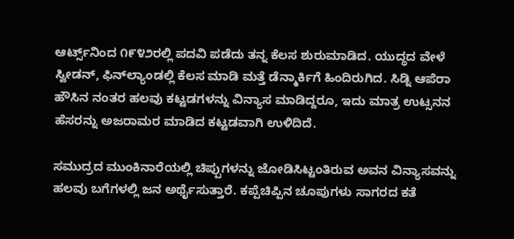ಆರ್ಟ್ಸ್‌ನಿಂದ ೧೯೪೨ರಲ್ಲಿ ಪದವಿ ಪಡೆದು ತನ್ನ ಕೆಲಸ ಶುರುಮಾಡಿದ. ಯುದ್ಧದ ವೇಳೆ ಸ್ವೀಡನ್, ಫಿನ್‌ಲ್ಯಾಂಡಲ್ಲಿ ಕೆಲಸ ಮಾಡಿ ಮತ್ತೆ ಡೆನ್ಮಾರ್ಕಿಗೆ ಹಿಂದಿರುಗಿದ. ಸಿಡ್ನಿ ಆಪೆರಾ ಹೌಸಿನ ನಂತರ ಹಲವು ಕಟ್ಟಡಗಳನ್ನು ವಿನ್ಯಾಸ ಮಾಡಿದ್ದರೂ, ಇದು ಮಾತ್ರ ಉಟ್ಸನನ ಹೆಸರನ್ನು ಅಜರಾಮರ ಮಾಡಿದ ಕಟ್ಟಡವಾಗಿ ಉಳಿದಿದೆ.

ಸಮುದ್ರದ ಮುಂಕಿನಾರೆಯಲ್ಲಿ ಚಿಪ್ಪುಗಳನ್ನು ಜೋಡಿಸಿಟ್ಟಂತಿರುವ ಅವನ ವಿನ್ಯಾಸವನ್ನು ಹಲವು ಬಗೆಗಳಲ್ಲಿ ಜನ ಅರ್ಥೈಸುತ್ತಾರೆ. ಕಪ್ಪೆಚಿಪ್ಪಿನ ಚೂಪುಗಳು ಸಾಗರದ ಕತೆ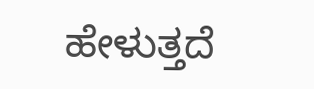ಹೇಳುತ್ತದೆ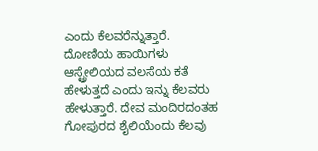ಎಂದು ಕೆಲವರೆನ್ನುತ್ತಾರೆ. ದೋಣಿಯ ಹಾಯಿಗಳು ಆಸ್ಟ್ರೇಲಿಯದ ವಲಸೆಯ ಕತೆ ಹೇಳುತ್ತದೆ ಎಂದು ಇನ್ನು ಕೆಲವರು ಹೇಳುತ್ತಾರೆ. ದೇವ ಮಂದಿರದಂತಹ ಗೋಪುರದ ಶೈಲಿಯೆಂದು ಕೆಲವು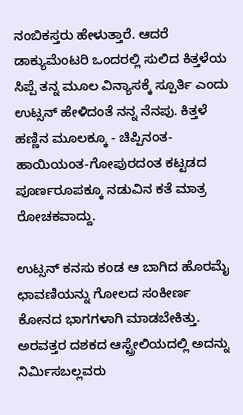ನಂಬಿಕಸ್ತರು ಹೇಳುತ್ತಾರೆ. ಆದರೆ ಡಾಕ್ಯುಮೆಂಟರಿ ಒಂದರಲ್ಲಿ ಸುಲಿದ ಕಿತ್ತಳೆಯ ಸಿಪ್ಪೆ ತನ್ನ ಮೂಲ ವಿನ್ಯಾಸಕ್ಕೆ ಸ್ಪೂರ್ತಿ ಎಂದು ಉಟ್ಸನ್ ಹೇಳಿದಂತೆ ನನ್ನ ನೆನಪು. ಕಿತ್ತಳೆ ಹಣ್ಣಿನ ಮೂಲಕ್ಕೂ - ಚಿಪ್ಪಿನಂತ-ಹಾಯಿಯಂತ-ಗೋಪುರದಂತ ಕಟ್ಟಡದ ಪೂರ್ಣರೂಪಕ್ಕೂ ನಡುವಿನ ಕತೆ ಮಾತ್ರ ರೋಚಕವಾದ್ದು.

ಉಟ್ಸನ್ ಕನಸು ಕಂಡ ಆ ಬಾಗಿದ ಹೊರಮೈ ಛಾವಣಿಯನ್ನು ಗೋಲದ ಸಂಕೀರ್ಣ ಕೋನದ ಭಾಗಗಳಾಗಿ ಮಾಡಬೇಕಿತ್ತು. ಅರವತ್ತರ ದಶಕದ ಆಸ್ಟ್ರೇಲಿಯದಲ್ಲಿ ಅದನ್ನು ನಿರ್ಮಿಸಬಲ್ಲವರು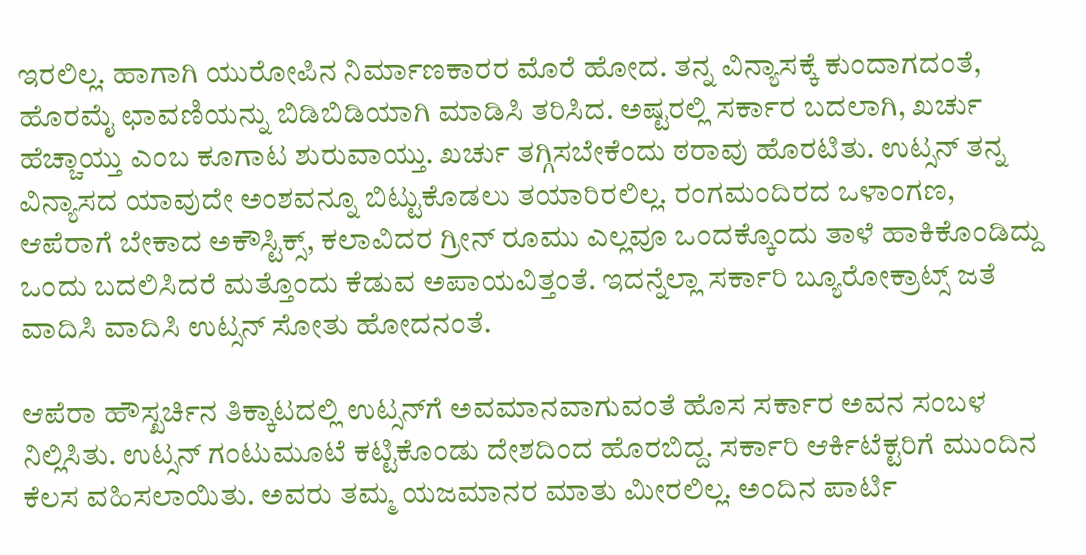ಇರಲಿಲ್ಲ. ಹಾಗಾಗಿ ಯುರೋಪಿನ ನಿರ್ಮಾಣಕಾರರ ಮೊರೆ ಹೋದ. ತನ್ನ ವಿನ್ಯಾಸಕ್ಕೆ ಕುಂದಾಗದಂತೆ, ಹೊರಮೈ ಛಾವಣಿಯನ್ನು ಬಿಡಿಬಿಡಿಯಾಗಿ ಮಾಡಿಸಿ ತರಿಸಿದ. ಅಷ್ಟರಲ್ಲಿ ಸರ್ಕಾರ ಬದಲಾಗಿ, ಖರ್ಚು ಹೆಚ್ಚಾಯ್ತು ಎಂಬ ಕೂಗಾಟ ಶುರುವಾಯ್ತು. ಖರ್ಚು ತಗ್ಗಿಸಬೇಕೆಂದು ಠರಾವು ಹೊರಟಿತು. ಉಟ್ಸನ್ ತನ್ನ ವಿನ್ಯಾಸದ ಯಾವುದೇ ಅಂಶವನ್ನೂ ಬಿಟ್ಟುಕೊಡಲು ತಯಾರಿರಲಿಲ್ಲ. ರಂಗಮಂದಿರದ ಒಳಾಂಗಣ, ಆಪೆರಾಗೆ ಬೇಕಾದ ಅಕೌಸ್ಟಿಕ್ಸ್, ಕಲಾವಿದರ ಗ್ರೀನ್ ರೂಮು ಎಲ್ಲವೂ ಒಂದಕ್ಕೊಂದು ತಾಳೆ ಹಾಕಿಕೊಂಡಿದ್ದು ಒಂದು ಬದಲಿಸಿದರೆ ಮತ್ತೊಂದು ಕೆಡುವ ಅಪಾಯವಿತ್ತಂತೆ. ಇದನ್ನೆಲ್ಲಾ ಸರ್ಕಾರಿ ಬ್ಯೂರೋಕ್ರಾಟ್ಸ್ ಜತೆ ವಾದಿಸಿ ವಾದಿಸಿ ಉಟ್ಸನ್ ಸೋತು ಹೋದನಂತೆ.

ಆಪೆರಾ ಹೌಸ್ಖರ್ಚಿನ ತಿಕ್ಕಾಟದಲ್ಲಿ ಉಟ್ಸನ್‌ಗೆ ಅವಮಾನವಾಗುವಂತೆ ಹೊಸ ಸರ್ಕಾರ ಅವನ ಸಂಬಳ ನಿಲ್ಲಿಸಿತು. ಉಟ್ಸನ್ ಗಂಟುಮೂಟೆ ಕಟ್ಟಿಕೊಂಡು ದೇಶದಿಂದ ಹೊರಬಿದ್ದ. ಸರ್ಕಾರಿ ಆರ್ಕಿಟೆಕ್ಟರಿಗೆ ಮುಂದಿನ ಕೆಲಸ ವಹಿಸಲಾಯಿತು. ಅವರು ತಮ್ಮ ಯಜಮಾನರ ಮಾತು ಮೀರಲಿಲ್ಲ. ಅಂದಿನ ಪಾರ್ಟಿ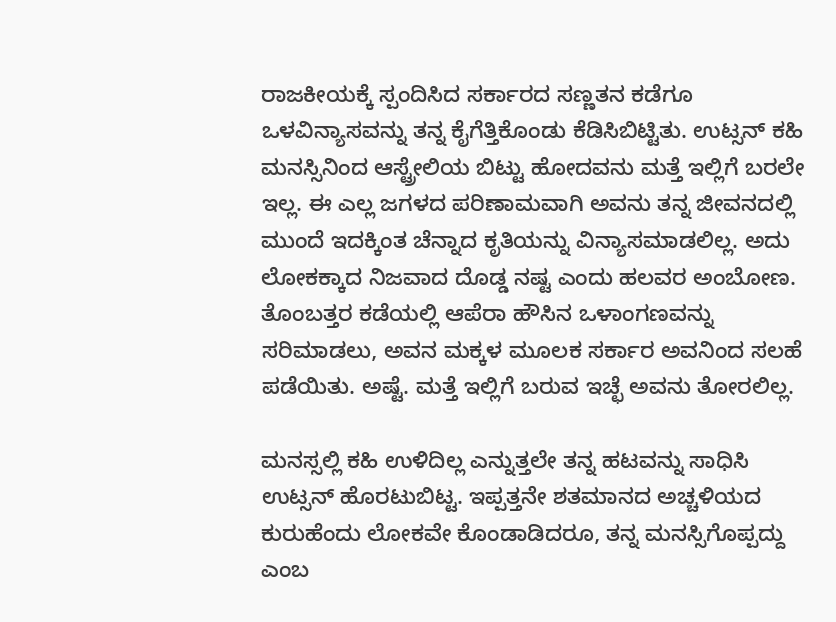ರಾಜಕೀಯಕ್ಕೆ ಸ್ಪಂದಿಸಿದ ಸರ್ಕಾರದ ಸಣ್ಣತನ ಕಡೆಗೂ ಒಳವಿನ್ಯಾಸವನ್ನು ತನ್ನ ಕೈಗೆತ್ತಿಕೊಂಡು ಕೆಡಿಸಿಬಿಟ್ಟಿತು. ಉಟ್ಸನ್ ಕಹಿ ಮನಸ್ಸಿನಿಂದ ಆಸ್ಟ್ರೇಲಿಯ ಬಿಟ್ಟು ಹೋದವನು ಮತ್ತೆ ಇಲ್ಲಿಗೆ ಬರಲೇ ಇಲ್ಲ. ಈ ಎಲ್ಲ ಜಗಳದ ಪರಿಣಾಮವಾಗಿ ಅವನು ತನ್ನ ಜೀವನದಲ್ಲಿ ಮುಂದೆ ಇದಕ್ಕಿಂತ ಚೆನ್ನಾದ ಕೃತಿಯನ್ನು ವಿನ್ಯಾಸಮಾಡಲಿಲ್ಲ. ಅದು ಲೋಕಕ್ಕಾದ ನಿಜವಾದ ದೊಡ್ಡ ನಷ್ಟ ಎಂದು ಹಲವರ ಅಂಬೋಣ. ತೊಂಬತ್ತರ ಕಡೆಯಲ್ಲಿ ಆಪೆರಾ ಹೌಸಿನ ಒಳಾಂಗಣವನ್ನು ಸರಿಮಾಡಲು, ಅವನ ಮಕ್ಕಳ ಮೂಲಕ ಸರ್ಕಾರ ಅವನಿಂದ ಸಲಹೆ ಪಡೆಯಿತು. ಅಷ್ಟೆ. ಮತ್ತೆ ಇಲ್ಲಿಗೆ ಬರುವ ಇಚ್ಛೆ ಅವನು ತೋರಲಿಲ್ಲ.

ಮನಸ್ಸಲ್ಲಿ ಕಹಿ ಉಳಿದಿಲ್ಲ ಎನ್ನುತ್ತಲೇ ತನ್ನ ಹಟವನ್ನು ಸಾಧಿಸಿ ಉಟ್ಸನ್ ಹೊರಟುಬಿಟ್ಟ. ಇಪ್ಪತ್ತನೇ ಶತಮಾನದ ಅಚ್ಚಳಿಯದ ಕುರುಹೆಂದು ಲೋಕವೇ ಕೊಂಡಾಡಿದರೂ, ತನ್ನ ಮನಸ್ಸಿಗೊಪ್ಪದ್ದು ಎಂಬ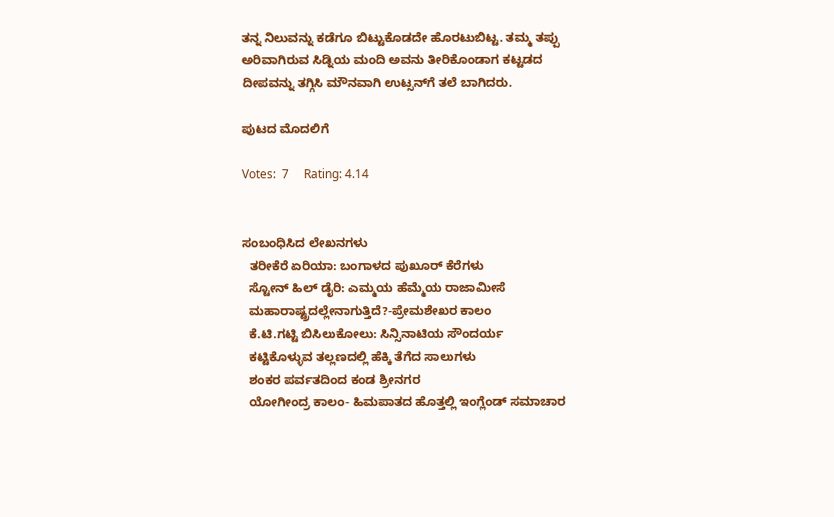ತನ್ನ ನಿಲುವನ್ನು ಕಡೆಗೂ ಬಿಟ್ಟುಕೊಡದೇ ಹೊರಟುಬಿಟ್ಟ. ತಮ್ಮ ತಪ್ಪು ಅರಿವಾಗಿರುವ ಸಿಡ್ನಿಯ ಮಂದಿ ಅವನು ತೀರಿಕೊಂಡಾಗ ಕಟ್ಟಡದ ದೀಪವನ್ನು ತಗ್ಗಿಸಿ ಮೌನವಾಗಿ ಉಟ್ಸನ್‌ಗೆ ತಲೆ ಬಾಗಿದರು.

ಪುಟದ ಮೊದಲಿಗೆ

Votes:  7     Rating: 4.14


ಸಂಬಂಧಿಸಿದ ಲೇಖನಗಳು
  ತರೀಕೆರೆ ಏರಿಯಾ: ಬಂಗಾಳದ ಪುಖೂರ್ ಕೆರೆಗಳು
  ಸ್ಟೋನ್ ಹಿಲ್ ಡೈರಿ: ಎಮ್ಮಯ ಹೆಮ್ಮೆಯ ರಾಜಾಮೀಸೆ
  ಮಹಾರಾಷ್ಟ್ರದಲ್ಲೇನಾಗುತ್ತಿದೆ?-ಪ್ರೇಮಶೇಖರ ಕಾಲಂ
  ಕೆ.ಟಿ.ಗಟ್ಟಿ ಬಿಸಿಲುಕೋಲು: ಸಿನ್ಸಿನಾಟಿಯ ಸೌಂದರ್ಯ
  ಕಟ್ಟಿಕೊಳ್ಳುವ ತಲ್ಲಣದಲ್ಲಿ ಹೆಕ್ಕಿ ತೆಗೆದ ಸಾಲುಗಳು
  ಶಂಕರ ಪರ್ವತದಿಂದ ಕಂಡ ಶ್ರೀನಗರ
  ಯೋಗೀಂದ್ರ ಕಾಲಂ- ಹಿಮಪಾತದ ಹೊತ್ತಲ್ಲಿ ಇಂಗ್ಲೆಂಡ್ ಸಮಾಚಾರ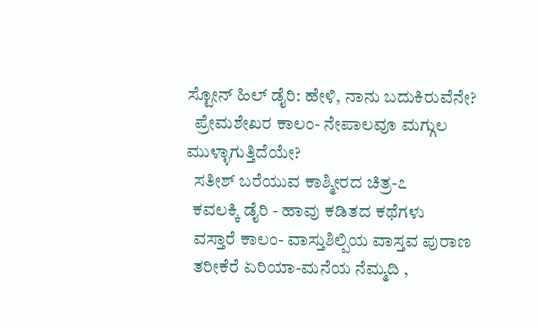ಸ್ಟೋನ್ ಹಿಲ್ ಡೈರಿ: ಹೇಳಿ, ನಾನು ಬದುಕಿರುವೆನೇ?
  ಪ್ರೇಮಶೇಖರ ಕಾಲಂ- ನೇಪಾಲವೂ ಮಗ್ಗುಲ ಮುಳ್ಳಾಗುತ್ತಿದೆಯೇ?
  ಸತೀಶ್ ಬರೆಯುವ ಕಾಶ್ಮೀರದ ಚಿತ್ರ-೭
  ಕವಲಕ್ಕಿ ಡೈರಿ - ಹಾವು ಕಡಿತದ ಕಥೆಗಳು
  ವಸ್ತಾರೆ ಕಾಲಂ- ವಾಸ್ತುಶಿಲ್ಪಿಯ ವಾಸ್ತವ ಪುರಾಣ
  ತರೀಕೆರೆ ಏರಿಯಾ-ಮನೆಯ ನೆಮ್ಮದಿ ,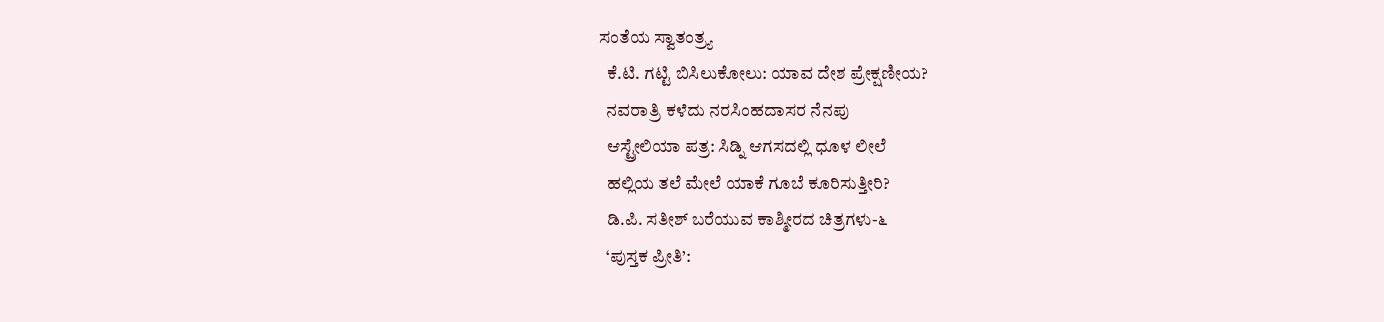ಸಂತೆಯ ಸ್ವಾತಂತ್ರ್ಯ
  ಕೆ.ಟಿ. ಗಟ್ಟಿ ಬಿಸಿಲುಕೋಲು: ಯಾವ ದೇಶ ಪ್ರೇಕ್ಷಣೀಯ?
  ನವರಾತ್ರಿ ಕಳೆದು ನರಸಿಂಹದಾಸರ ನೆನಪು
  ಆಸ್ಟ್ರೇಲಿಯಾ ಪತ್ರ: ಸಿಡ್ನಿ ಆಗಸದಲ್ಲಿ ಧೂಳ ಲೀಲೆ
  ಹಲ್ಲಿಯ ತಲೆ ಮೇಲೆ ಯಾಕೆ ಗೂಬೆ ಕೂರಿಸುತ್ತೀರಿ?
  ಡಿ.ಪಿ. ಸತೀಶ್ ಬರೆಯುವ ಕಾಶ್ಮೀರದ ಚಿತ್ರಗಳು-೬
  ‘ಪುಸ್ತಕ ಪ್ರೀತಿ’: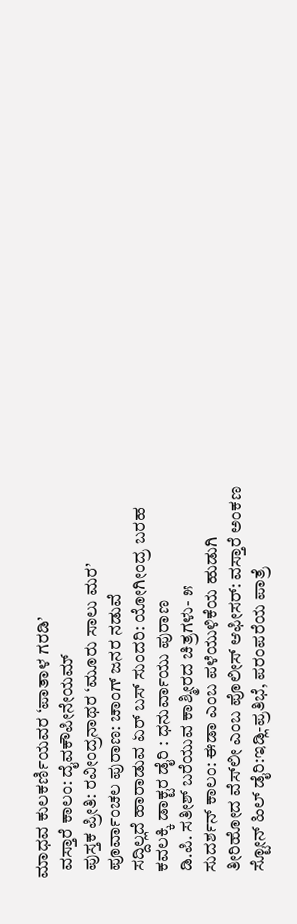ಮಾಧವ ಕುಲಕರ್ಣಿಯವರ ‘ಪಾತಾಳ ಗರಡಿ’
  ವಸ್ತಾರೆ ಕಾಲಂ: ದೈವಕೌಪೀನೇಯಮ್
  ಪುಸ್ತಕ ಪ್ರೀತಿ: ರವೀಂದ್ರನಾಥರ ‘ಮೂರು ಸಾಲು ಮರ’
  ಪೂರ್ವಾಂಚಲ ಪುರಾಣ: ಚಾಂಗ್ ಜನರ ನಡುವೆ
  ಸದ್ದಿಲ್ಲದೆ ಹಾರಾಡುವ ಏರ್ ಬಸ್ ಸುಂದರಿ: ಯೋಗೀಂದ್ರ ಬರಹ
  ಕವಲಕ್ಕಿ ಡಾಕ್ಟರ ಡೈರಿ : ಧನುರ್ವಾಯು ಪುರಾಣ
  ಡಿ.ಪಿ. ಸತೀಶ್ ಬರೆಯುವ ಕಾಶ್ಮೀರದ ಚಿತ್ರಗಳು- ೫
  ಸುದರ್ಶನ್ ಕಾಲಂ: ಈಡಾ ಎಂಬ ಪಳೆಯುಳಿಕೆಯ ಹುಡುಗಿ
  ತೀರಿಹೋದ ವೆಸ್‍ಲೀ ಎಂಬ ಪೊಲೀಸ್ ಆಫೀಸರ್: ವಸ್ತಾರೆ ಅಂಕಣ
  ಸ್ಟೋನ್ ಹಿಲ್ ಡೈರಿ:ಇಡ್ಲಿ-ಪ್ರತಿಭೆ, ಪರಂಪರೆಯ ಪಾತ್ರೆ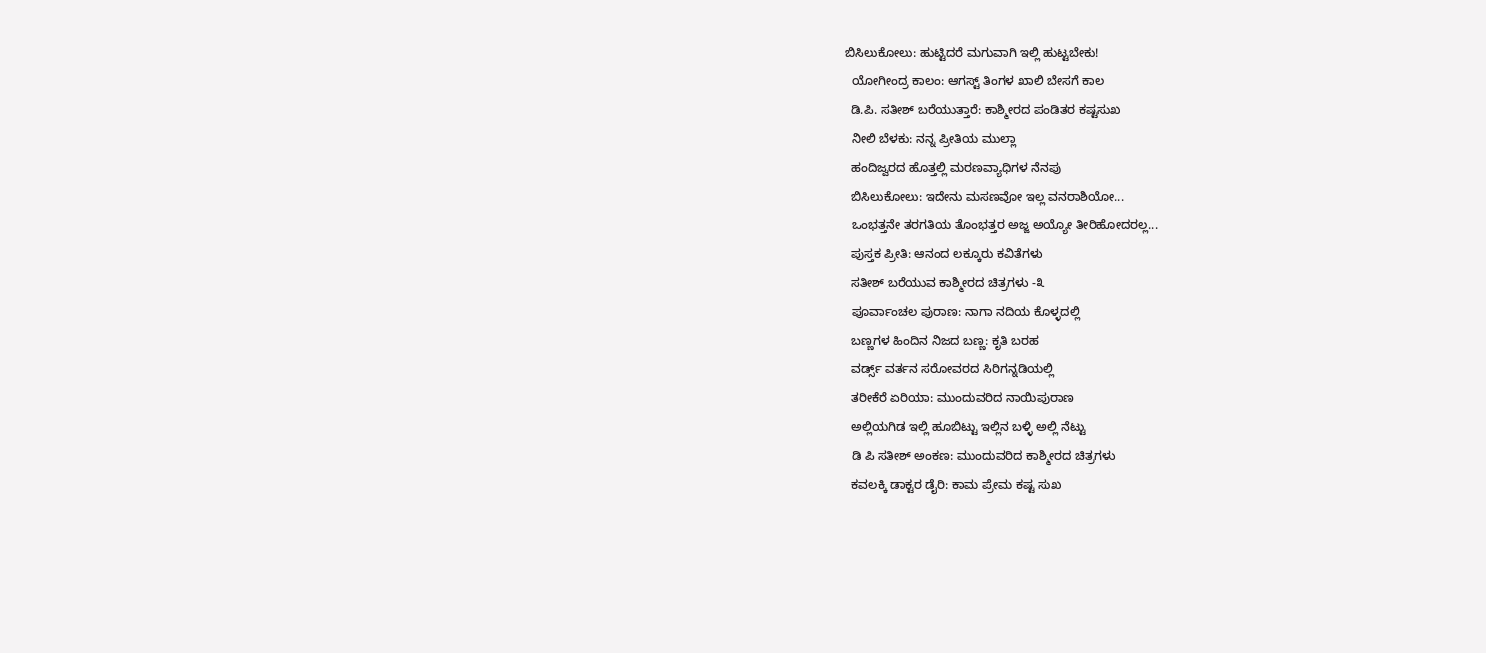ಬಿಸಿಲುಕೋಲು: ಹುಟ್ಟಿದರೆ ಮಗುವಾಗಿ ಇಲ್ಲಿ ಹುಟ್ಟಬೇಕು!
  ಯೋಗೀಂದ್ರ ಕಾಲಂ: ಆಗಸ್ಟ್ ತಿಂಗಳ ಖಾಲಿ ಬೇಸಗೆ ಕಾಲ
  ಡಿ.ಪಿ. ಸತೀಶ್ ಬರೆಯುತ್ತಾರೆ: ಕಾಶ್ಮೀರದ ಪಂಡಿತರ ಕಷ್ಟಸುಖ
  ನೀಲಿ ಬೆಳಕು: ನನ್ನ ಪ್ರೀತಿಯ ಮುಲ್ಲಾ
  ಹಂದಿಜ್ವರದ ಹೊತ್ತಲ್ಲಿ ಮರಣವ್ಯಾಧಿಗಳ ನೆನಪು
  ಬಿಸಿಲುಕೋಲು: ಇದೇನು ಮಸಣವೋ ಇಲ್ಲ ವನರಾಶಿಯೋ...
  ಒಂಭತ್ತನೇ ತರಗತಿಯ ತೊಂಭತ್ತರ ಅಜ್ಜ ಅಯ್ಯೋ ತೀರಿಹೋದರಲ್ಲ...
  ಪುಸ್ತಕ ಪ್ರೀತಿ: ಆನಂದ ಲಕ್ಕೂರು ಕವಿತೆಗಳು
  ಸತೀಶ್ ಬರೆಯುವ ಕಾಶ್ಮೀರದ ಚಿತ್ರಗಳು -೩
  ಪೂರ್ವಾಂಚಲ ಪುರಾಣ: ನಾಗಾ ನದಿಯ ಕೊಳ್ಳದಲ್ಲಿ
  ಬಣ್ಣಗಳ ಹಿಂದಿನ ನಿಜದ ಬಣ್ಣ: ಕೃತಿ ಬರಹ
  ವರ್ಡ್ಸ್ ವರ್ತನ ಸರೋವರದ ಸಿರಿಗನ್ನಡಿಯಲ್ಲಿ
  ತರೀಕೆರೆ ಏರಿಯಾ: ಮುಂದುವರಿದ ನಾಯಿಪುರಾಣ
  ಅಲ್ಲಿಯಗಿಡ ಇಲ್ಲಿ ಹೂಬಿಟ್ಟು ಇಲ್ಲಿನ ಬಳ್ಳಿ ಅಲ್ಲಿ ನೆಟ್ಟು
  ಡಿ ಪಿ ಸತೀಶ್ ಅಂಕಣ: ಮುಂದುವರಿದ ಕಾಶ್ಮೀರದ ಚಿತ್ರಗಳು
  ಕವಲಕ್ಕಿ ಡಾಕ್ಟರ ಡೈರಿ: ಕಾಮ ಪ್ರೇಮ ಕಷ್ಟ ಸುಖ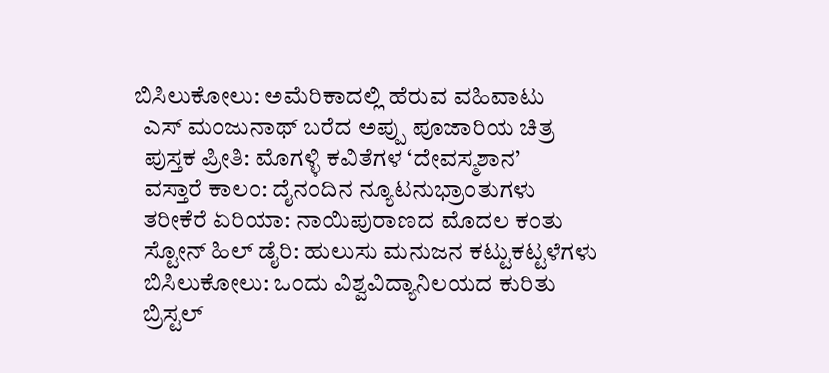ಬಿಸಿಲುಕೋಲು: ಅಮೆರಿಕಾದಲ್ಲಿ ಹೆರುವ ವಹಿವಾಟು
  ಎಸ್ ಮಂಜುನಾಥ್ ಬರೆದ ಅಪ್ಪು ಪೂಜಾರಿಯ ಚಿತ್ರ
  ಪುಸ್ತಕ ಪ್ರೀತಿ: ಮೊಗಳ್ಳಿ ಕವಿತೆಗಳ ‘ದೇವಸ್ಮಶಾನ’
  ವಸ್ತಾರೆ ಕಾಲಂ: ದೈನಂದಿನ ನ್ಯೂಟನುಭ್ರಾಂತುಗಳು
  ತರೀಕೆರೆ ಏರಿಯಾ: ನಾಯಿಪುರಾಣದ ಮೊದಲ ಕಂತು
  ಸ್ಟೋನ್ ಹಿಲ್ ಡೈರಿ: ಹುಲುಸು ಮನುಜನ ಕಟ್ಟುಕಟ್ಟಳೆಗಳು
  ಬಿಸಿಲುಕೋಲು: ಒಂದು ವಿಶ್ವವಿದ್ಯಾನಿಲಯದ ಕುರಿತು
  ಬ್ರಿಸ್ಟಲ್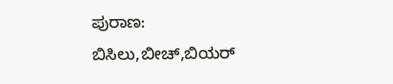ಪುರಾಣ: ಬಿಸಿಲು,ಬೀಚ್,ಬಿಯರ್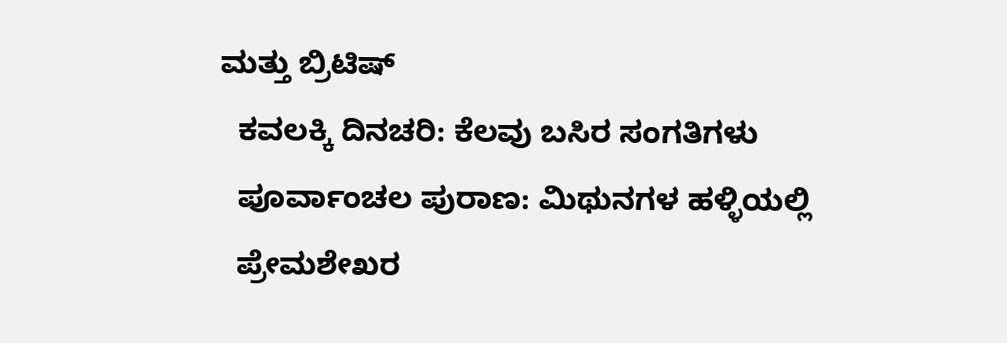ಮತ್ತು ಬ್ರಿಟಿಷ್
  ಕವಲಕ್ಕಿ ದಿನಚರಿ: ಕೆಲವು ಬಸಿರ ಸಂಗತಿಗಳು
  ಪೂರ್ವಾಂಚಲ ಪುರಾಣ: ಮಿಥುನಗಳ ಹಳ್ಳಿಯಲ್ಲಿ
  ಪ್ರೇಮಶೇಖರ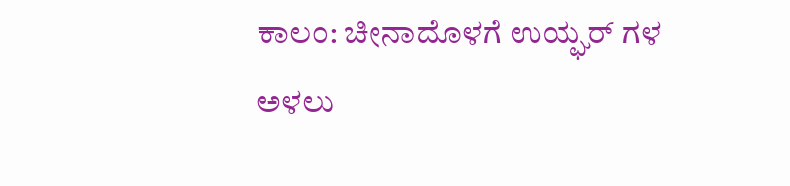ಕಾಲಂ: ಚೀನಾದೊಳಗೆ ಉಯ್ಘರ್ ಗಳ ಅಳಲು